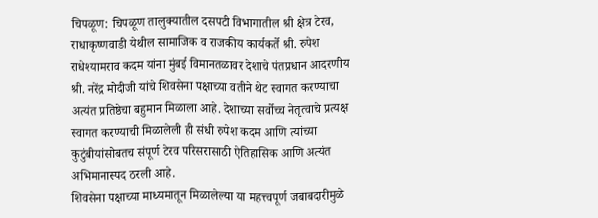चिपळूण: चिपळूण तालुक्यातील दसपटी विभागातील श्री क्षेत्र टेरव, राधाकृष्णवाडी येथील सामाजिक व राजकीय कार्यकर्ते श्री. रुपेश राधेश्यामराव कदम यांना मुंबई विमानतळावर देशाचे पंतप्रधान आदरणीय श्री. नरेंद्र मोदीजी यांचे शिवसेना पक्षाच्या वतीने थेट स्वागत करण्याचा अत्यंत प्रतिष्ठेचा बहुमान मिळाला आहे. देशाच्या सर्वोच्च नेतृत्वाचे प्रत्यक्ष स्वागत करण्याची मिळालेली ही संधी रुपेश कदम आणि त्यांच्या कुटुंबीयांसोबतच संपूर्ण टेरव परिसरासाठी ऐतिहासिक आणि अत्यंत अभिमानास्पद ठरली आहे.
शिवसेना पक्षाच्या माध्यमातून मिळालेल्या या महत्त्वपूर्ण जबाबदारीमुळे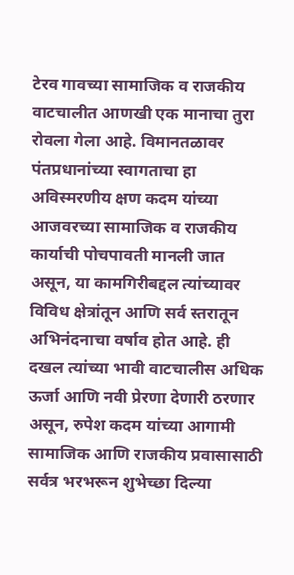टेरव गावच्या सामाजिक व राजकीय वाटचालीत आणखी एक मानाचा तुरा रोवला गेला आहे. विमानतळावर पंतप्रधानांच्या स्वागताचा हा अविस्मरणीय क्षण कदम यांच्या आजवरच्या सामाजिक व राजकीय कार्याची पोचपावती मानली जात असून, या कामगिरीबद्दल त्यांच्यावर विविध क्षेत्रांतून आणि सर्व स्तरातून अभिनंदनाचा वर्षाव होत आहे. ही दखल त्यांच्या भावी वाटचालीस अधिक ऊर्जा आणि नवी प्रेरणा देणारी ठरणार असून, रुपेश कदम यांच्या आगामी सामाजिक आणि राजकीय प्रवासासाठी सर्वत्र भरभरून शुभेच्छा दिल्या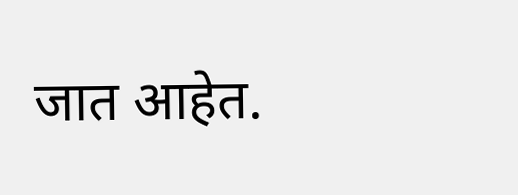जात आहेत.